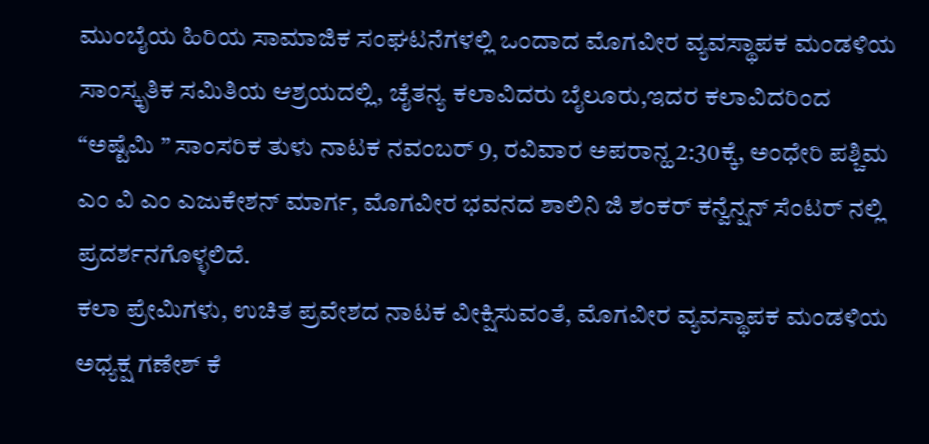ಮುಂಬೈಯ ಹಿರಿಯ ಸಾಮಾಜಿಕ ಸಂಘಟನೆಗಳಲ್ಲಿ ಒಂದಾದ ಮೊಗವೀರ ವ್ಯವಸ್ಥಾಪಕ ಮಂಡಳಿಯ ಸಾಂಸ್ಕೃತಿಕ ಸಮಿತಿಯ ಆಶ್ರಯದಲ್ಲಿ, ಚೈತನ್ಯ ಕಲಾವಿದರು ಬೈಲೂರು,ಇದರ ಕಲಾವಿದರಿಂದ “ಅಷ್ಟೆಮಿ ” ಸಾಂಸರಿಕ ತುಳು ನಾಟಕ ನವಂಬರ್ 9, ರವಿವಾರ ಅಪರಾನ್ಹ 2:30ಕ್ಕೆ, ಅಂಧೇರಿ ಪಶ್ಚಿಮ ಎಂ ವಿ ಎಂ ಎಜುಕೇಶನ್ ಮಾರ್ಗ, ಮೊಗವೀರ ಭವನದ ಶಾಲಿನಿ ಜಿ ಶಂಕರ್ ಕನ್ವೆನ್ಷನ್ ಸೆಂಟರ್ ನಲ್ಲಿ ಪ್ರದರ್ಶನಗೊಳ್ಳಲಿದೆ.
ಕಲಾ ಪ್ರೇಮಿಗಳು, ಉಚಿತ ಪ್ರವೇಶದ ನಾಟಕ ವೀಕ್ಷಿಸುವಂತೆ, ಮೊಗವೀರ ವ್ಯವಸ್ಥಾಪಕ ಮಂಡಳಿಯ ಅಧ್ಯಕ್ಷ ಗಣೇಶ್ ಕೆ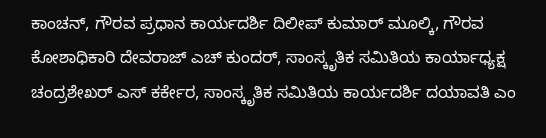ಕಾಂಚನ್, ಗೌರವ ಪ್ರಧಾನ ಕಾರ್ಯದರ್ಶಿ ದಿಲೀಪ್ ಕುಮಾರ್ ಮೂಲ್ಕಿ, ಗೌರವ ಕೋಶಾಧಿಕಾರಿ ದೇವರಾಜ್ ಎಚ್ ಕುಂದರ್, ಸಾಂಸ್ಕೃತಿಕ ಸಮಿತಿಯ ಕಾರ್ಯಾಧ್ಯಕ್ಷ ಚಂದ್ರಶೇಖರ್ ಎಸ್ ಕರ್ಕೇರ, ಸಾಂಸ್ಕೃತಿಕ ಸಮಿತಿಯ ಕಾರ್ಯದರ್ಶಿ ದಯಾವತಿ ಎಂ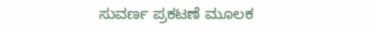ಸುವರ್ಣ ಪ್ರಕಟಣೆ ಮೂಲಕ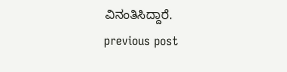ವಿನಂತಿಸಿದ್ದಾರೆ.
previous post